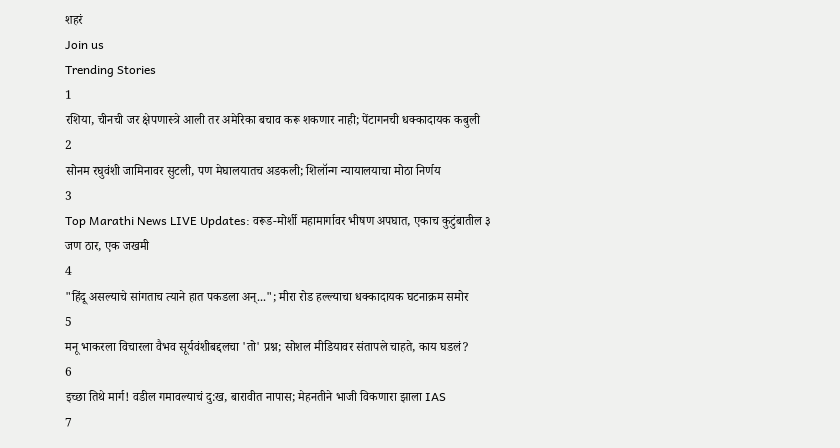शहरं
Join us
Trending Stories
1
रशिया, चीनची जर क्षेपणास्त्रे आली तर अमेरिका बचाव करू शकणार नाही; पेंटागनची धक्कादायक कबुली
2
सोनम रघुवंशी जामिनावर सुटली, पण मेघालयातच अडकली; शिलॉन्ग न्यायालयाचा मोठा निर्णय
3
Top Marathi News LIVE Updates: वरूड-मोर्शी महामार्गावर भीषण अपघात, एकाच कुटुंबातील ३ जण ठार, एक जखमी
4
"हिंदू असल्याचे सांगताच त्याने हात पकडला अन्..."; मीरा रोड हल्ल्याचा धक्कादायक घटनाक्रम समोर
5
मनू भाकरला विचारला वैभव सूर्यवंशीबद्दलचा 'तो' प्रश्न; सोशल मीडियावर संतापले चाहते, काय घडलं?
6
इच्छा तिथे मार्ग! वडील गमावल्याचं दु:ख, बारावीत नापास; मेहनतीने भाजी विकणारा झाला IAS
7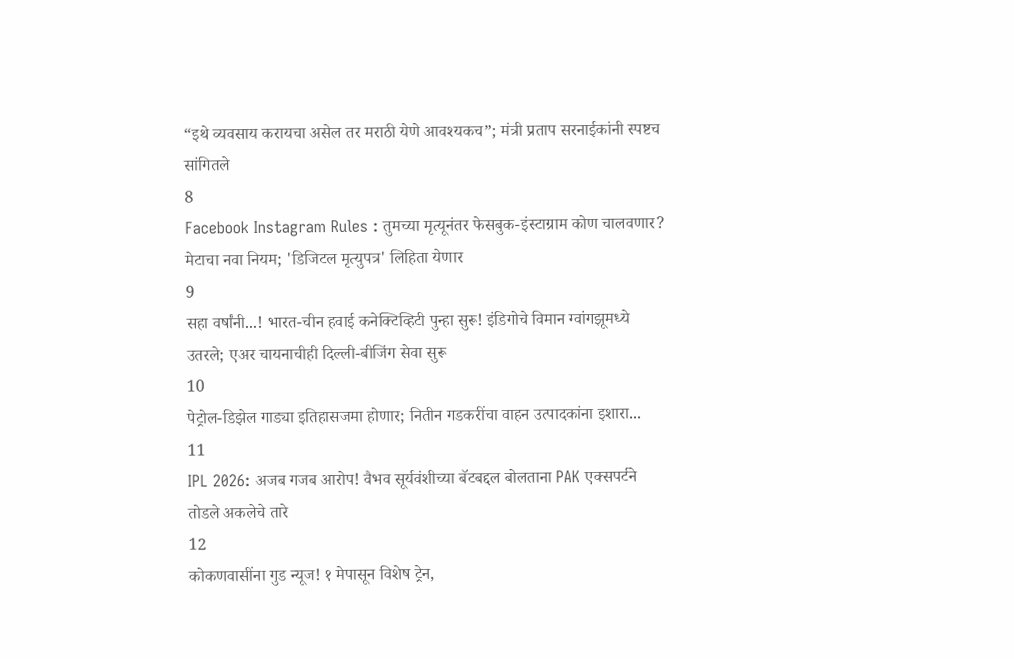“इथे व्यवसाय करायचा असेल तर मराठी येणे आवश्यकच”; मंत्री प्रताप सरनाईकांनी स्पष्टच सांगितले
8
Facebook Instagram Rules : तुमच्या मृत्यूनंतर फेसबुक-इंस्टाग्राम कोण चालवणार? मेटाचा नवा नियम; 'डिजिटल मृत्युपत्र' लिहिता येणार
9
सहा वर्षांनी...! भारत-चीन हवाई कनेक्टिव्हिटी पुन्हा सुरू! इंडिगोचे विमान ग्वांगझूमध्ये उतरले; एअर चायनाचीही दिल्ली-बीजिंग सेवा सुरू
10
पेट्रोल-डिझेल गाड्या इतिहासजमा होणार; नितीन गडकरींचा वाहन उत्पादकांना इशारा...
11
IPL 2026: अजब गजब आरोप! वैभव सूर्यवंशीच्या बॅटबद्दल बोलताना PAK एक्सपर्टने तोडले अकलेचे तारे
12
कोकणवासींना गुड न्यूज! १ मेपासून विशेष ट्रेन,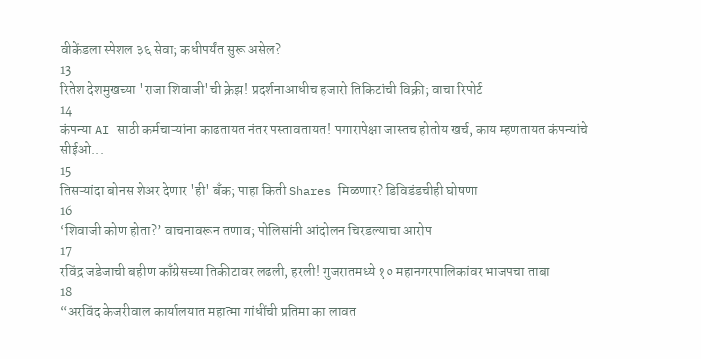वीकेंडला स्पेशल ३६ सेवा; कधीपर्यंत सुरू असेल?
13
रितेश देशमुखच्या 'राजा शिवाजी'ची क्रेझ! प्रदर्शनाआधीच हजारो तिकिटांची विक्री; वाचा रिपोर्ट
14
कंपन्या AI साठी कर्मचाऱ्यांना काढतायत नंतर पस्तावतायत! पगारापेक्षा जास्तच होतोय खर्च, काय म्हणतायत कंपन्यांचे सीईओ...
15
तिसऱ्यांदा बोनस शेअर देणार 'ही' बँक; पाहा किती Shares मिळणार? डिविडंडचीही घोषणा
16
‘शिवाजी कोण होता?’ वाचनावरून तणाव; पोलिसांनी आंदोलन चिरडल्याचा आरोप
17
रविंद्र जडेजाची बहीण काँग्रेसच्या तिकीटावर लढली, हरली! गुजरातमध्ये १० महानगरपालिकांवर भाजपचा ताबा
18
“अरविंद केजरीवाल कार्यालयात महात्मा गांधींची प्रतिमा का लावत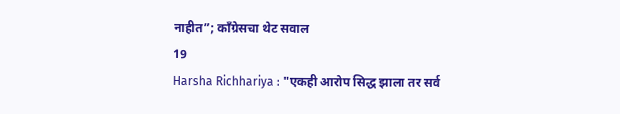नाहीत”; काँग्रेसचा थेट सवाल
19
Harsha Richhariya : "एकही आरोप सिद्ध झाला तर सर्व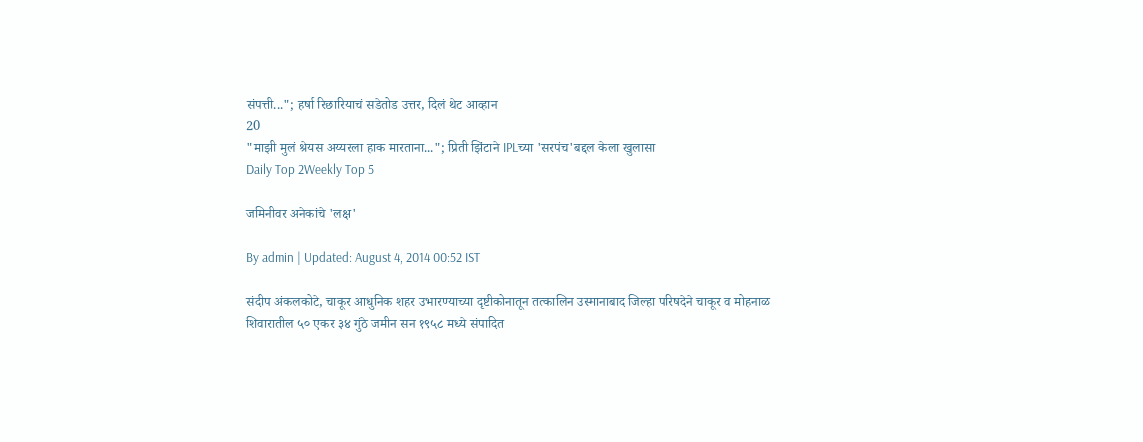संपत्ती..."; हर्षा रिछारियाचं सडेतोड उत्तर, दिलं थेट आव्हान
20
"माझी मुलं श्रेयस अय्यरला हाक मारताना..."; प्रिती झिंटाने IPLच्या 'सरपंच'बद्दल केला खुलासा
Daily Top 2Weekly Top 5

जमिनीवर अनेकांचे 'लक्ष'

By admin | Updated: August 4, 2014 00:52 IST

संदीप अंकलकोटे, चाकूर आधुनिक शहर उभारण्याच्या दृष्टीकोनातून तत्कालिन उस्मानाबाद जिल्हा परिषदेने चाकूर व मोहनाळ शिवारातील ५० एकर ३४ गुंठे जमीन सन १९५८ मध्ये संपादित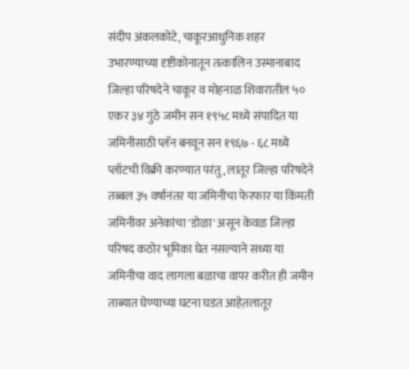संदीप अंकलकोटे, चाकूरआधुनिक शहर उभारण्याच्या दृष्टीकोनातून तत्कालिन उस्मानाबाद जिल्हा परिषदेने चाकूर व मोहनाळ शिवारातील ५० एकर ३४ गुंठे जमीन सन १९५८ मध्ये संपादित या जमिनीसाठी प्लॅन बनवून सन १९६७ - ६८ मध्ये प्लॉटची विक्री करण्यात परंतु, लातूर जिल्हा परिषदेने तब्बल ३५ वर्षानंतर या जमिनीचा फेरफार या किंमती जमिनीवर अनेकांचा 'डोळा' असून केवळ जिल्हा परिषद कठोर भूमिका घेत नसल्याने सध्या या जमिनीचा वाद लागला बळाचा वापर करीत ही जमीन ताब्यात घेण्याच्या घटना घडत आहेत़लातूर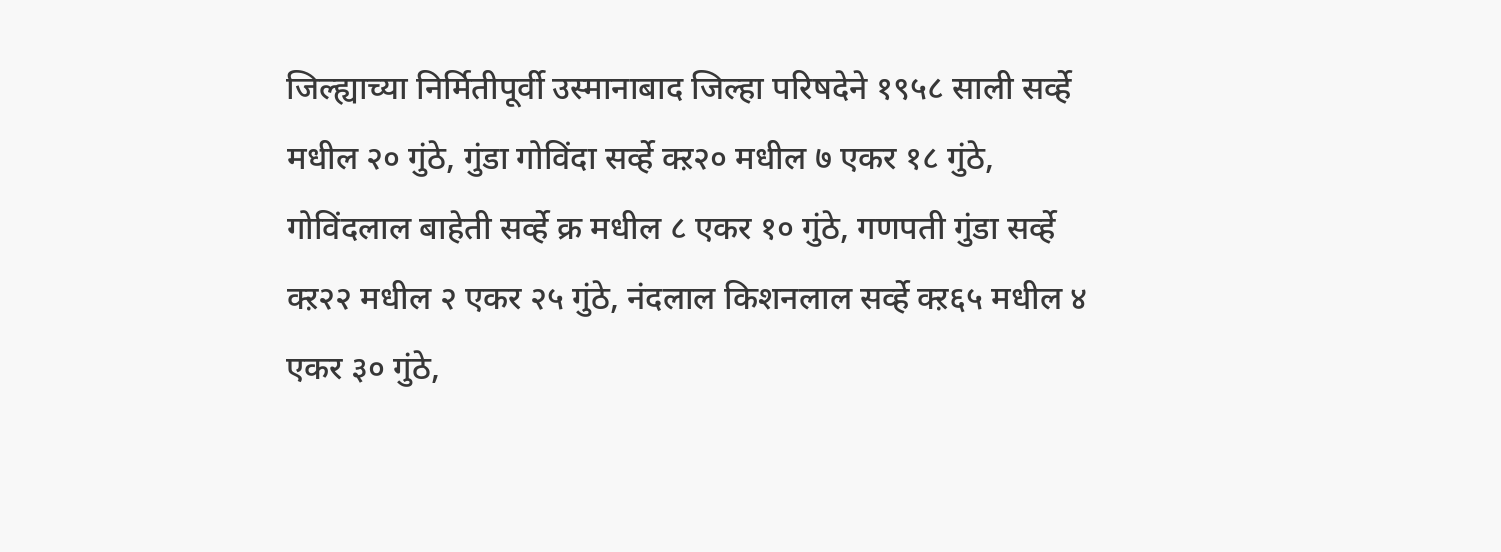जिल्ह्याच्या निर्मितीपूर्वी उस्मानाबाद जिल्हा परिषदेने १९५८ साली सर्व्हे मधील २० गुंठे, गुंडा गोविंदा सर्व्हे क्ऱ२० मधील ७ एकर १८ गुंठे, गोविंदलाल बाहेती सर्व्हे क्र मधील ८ एकर १० गुंठे, गणपती गुंडा सर्व्हे क्ऱ२२ मधील २ एकर २५ गुंठे, नंदलाल किशनलाल सर्व्हे क्ऱ६५ मधील ४ एकर ३० गुंठे,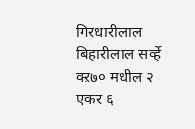गिरधारीलाल बिहारीलाल सर्व्हे क्ऱ७० मधील २ एकर ६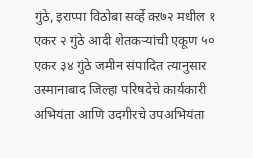गुंठे, इराप्पा विठोबा सर्व्हे क्ऱ७२ मधील १ एकर २ गुंठे आदी शेतकऱ्यांची एकूण ५० एकर ३४ गुंठे जमीन संपादित त्यानुसार उस्मानाबाद जिल्हा परिषदेचे कार्यकारी अभियंता आणि उदगीरचे उपअभियंता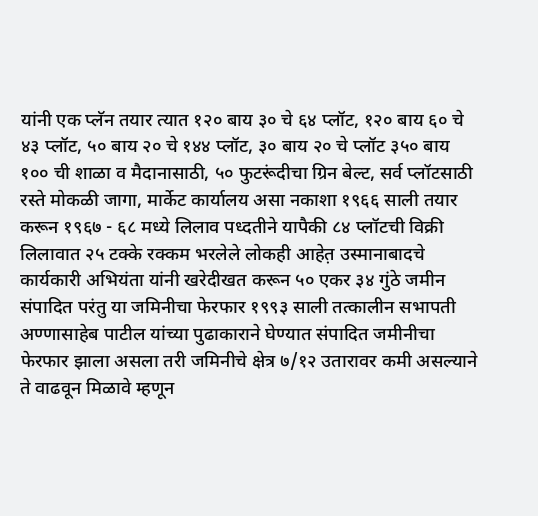यांनी एक प्लॅन तयार त्यात १२० बाय ३० चे ६४ प्लॉट, १२० बाय ६० चे ४३ प्लॉट, ५० बाय २० चे १४४ प्लॉट, ३० बाय २० चे प्लॉट ३५० बाय १०० ची शाळा व मैदानासाठी, ५० फुटरूंदीचा ग्रिन बेल्ट, सर्व प्लॉटसाठी रस्ते मोकळी जागा, मार्केट कार्यालय असा नकाशा १९६६ साली तयार करून १९६७ - ६८ मध्ये लिलाव पध्दतीने यापैकी ८४ प्लॉटची विक्री लिलावात २५ टक्के रक्कम भरलेले लोकही आहेत़ उस्मानाबादचे कार्यकारी अभियंता यांनी खरेदीखत करून ५० एकर ३४ गुंठे जमीन संपादित परंतु या जमिनीचा फेरफार १९९३ साली तत्कालीन सभापती अण्णासाहेब पाटील यांच्या पुढाकाराने घेण्यात संपादित जमीनीचा फेरफार झाला असला तरी जमिनीचे क्षेत्र ७/१२ उतारावर कमी असल्याने ते वाढवून मिळावे म्हणून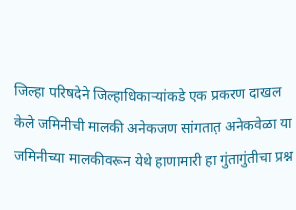जिल्हा परिषदेने जिल्हाधिकाऱ्यांकडे एक प्रकरण दाखल केले जमिनीची मालकी अनेकजण सांगतात़ अनेकवेळा या जमिनीच्या मालकीवरून येथे हाणामारी हा गुंतागुंतीचा प्रश्न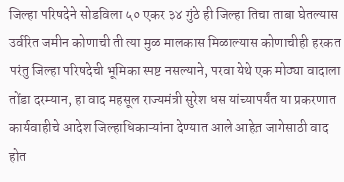जिल्हा परिषदेने सोडविला ५० एकर ३४ गुंठे ही जिल्हा तिचा ताबा घेतल्यास उर्वरित जमीन कोणाची ती त्या मुळ मालकास मिळाल्यास कोणाचीही हरकत परंतु जिल्हा परिषदेची भूमिका स्पष्ट नसल्याने, परवा येथे एक मोठ्या वादाला तोंडा दरम्यान, हा वाद महसूल राज्यमंत्री सुरेश धस यांच्यापर्यंत या प्रकरणात कार्यवाहीचे आदेश जिल्हाधिकाऱ्यांना देण्यात आले आहेत़ जागेसाठी वाद होत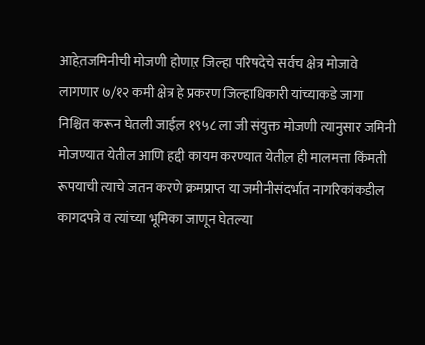आहेत़जमिनीची मोजणी होणाऱ़ जिल्हा परिषदेचे सर्वच क्षेत्र मोजावे लागणार ७/१२ कमी क्षेत्र हे प्रकरण जिल्हाधिकारी यांच्याकडे जागा निश्चित करून घेतली जाईल़ १९५८ ला जी संयुक्त मोजणी त्यानुसार जमिनी मोजण्यात येतील आणि हद्दी कायम करण्यात येतील़ ही मालमत्ता किंमती रूपयाची त्याचे जतन करणे क्रमप्राप्त या जमीनीसंदर्भात नागरिकांकडील कागदपत्रे व त्यांच्या भूमिका जाणून घेतल्या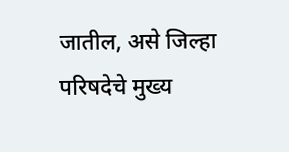जातील, असे जिल्हा परिषदेचे मुख्य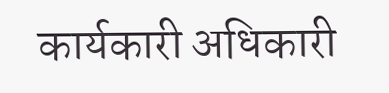कार्यकारी अधिकारी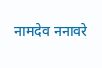नामदेव ननावरे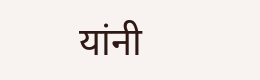यांनी